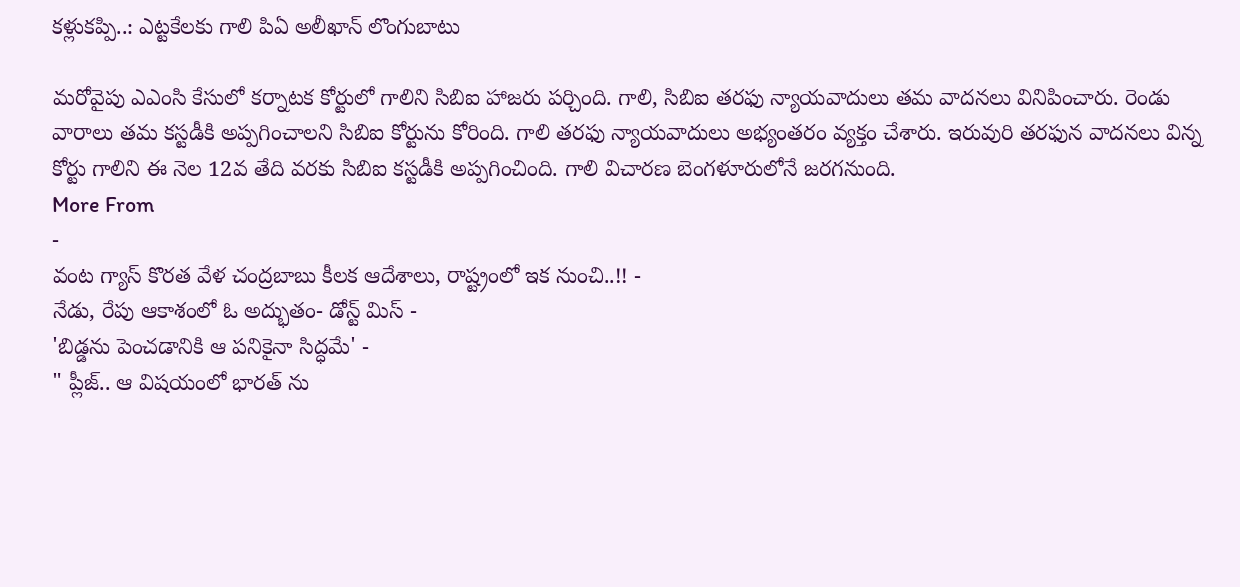కళ్లుకప్పి..: ఎట్టకేలకు గాలి పిఏ అలీఖాన్ లొంగుబాటు

మరోవైపు ఎఎంసి కేసులో కర్నాటక కోర్టులో గాలిని సిబిఐ హాజరు పర్చింది. గాలి, సిబిఐ తరఫు న్యాయవాదులు తమ వాదనలు వినిపించారు. రెండు వారాలు తమ కస్టడీకి అప్పగించాలని సిబిఐ కోర్టును కోరింది. గాలి తరఫు న్యాయవాదులు అభ్యంతరం వ్యక్తం చేశారు. ఇరువురి తరఫున వాదనలు విన్న కోర్టు గాలిని ఈ నెల 12వ తేది వరకు సిబిఐ కస్టడీకి అప్పగించింది. గాలి విచారణ బెంగళూరులోనే జరగనుంది.
More From
-
వంట గ్యాస్ కొరత వేళ చంద్రబాబు కీలక ఆదేశాలు, రాష్ట్రంలో ఇక నుంచి..!! -
నేడు, రేపు ఆకాశంలో ఓ అద్భుతం- డోన్ట్ మిస్ -
'బిడ్డను పెంచడానికి ఆ పనికైనా సిద్ధమే' -
" ప్లీజ్.. ఆ విషయంలో భారత్ ను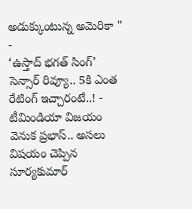అడుక్కుంటున్న అమెరికా " -
‘ఉస్తాద్ భగత్ సింగ్’ సెన్సార్ రివ్యూ.. 5కి ఎంత రేటింగ్ ఇచ్చారంటే..! -
టీమిండియా విజయం వెనుక ప్రభాస్.. అసలు విషయం చెప్పిన సూర్యకుమార్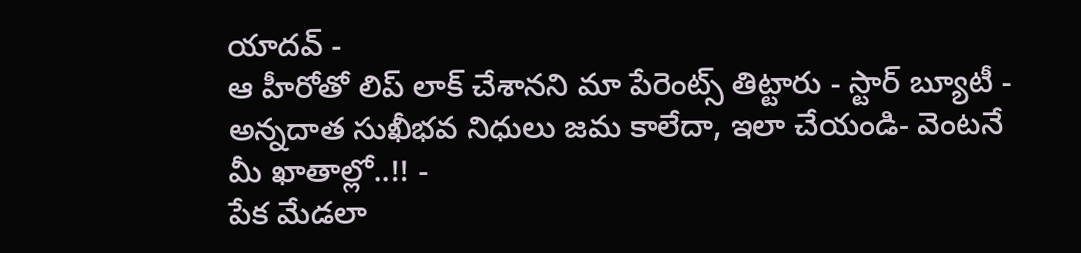యాదవ్ -
ఆ హీరోతో లిప్ లాక్ చేశానని మా పేరెంట్స్ తిట్టారు - స్టార్ బ్యూటీ -
అన్నదాత సుఖీభవ నిధులు జమ కాలేదా, ఇలా చేయండి- వెంటనే మీ ఖాతాల్లో..!! -
పేక మేడలా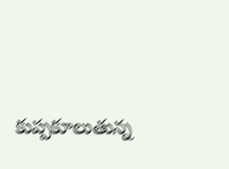కుప్పకూలుతున్న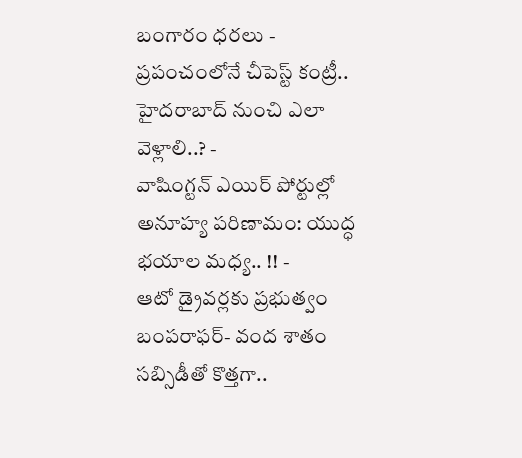బంగారం ధరలు -
ప్రపంచంలోనే చీపెస్ట్ కంట్రీ.. హైదరాబాద్ నుంచి ఎలా వెళ్లాలి..? -
వాషింగ్టన్ ఎయిర్ పోర్టుల్లో అనూహ్య పరిణామం: యుద్ధ భయాల మధ్య.. !! -
ఆటో డ్రైవర్లకు ప్రభుత్వం బంపరాఫర్- వంద శాతం సబ్సిడీతో కొత్తగా..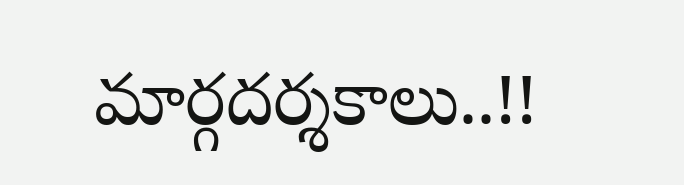మార్గదర్శకాలు..!!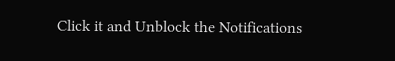Click it and Unblock the Notifications